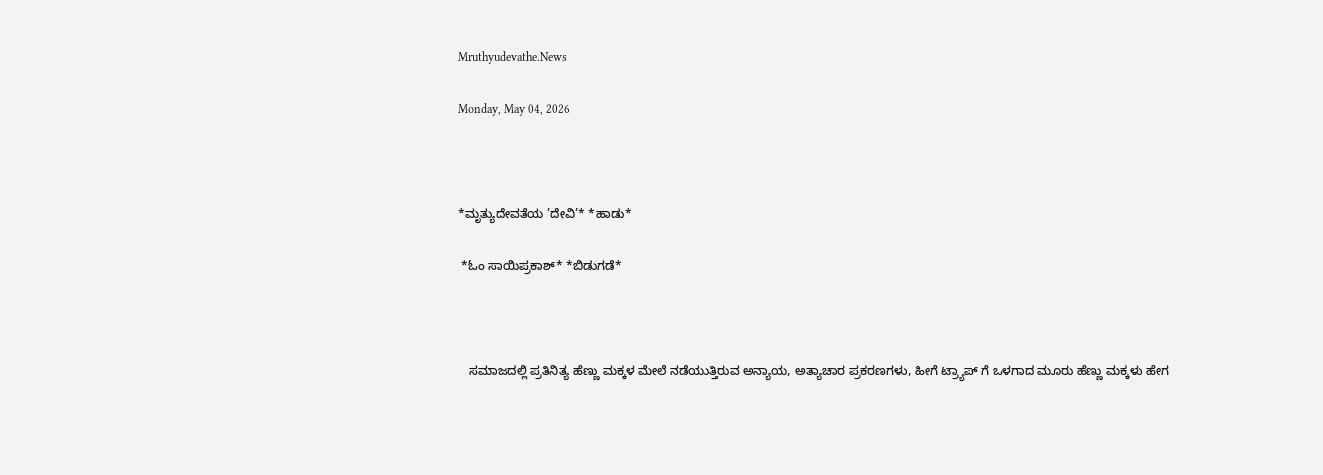Mruthyudevathe.News

Monday, May 04, 2026



*ಮೃತ್ಯುದೇವತೆಯ ’ದೇವಿ’* *ಹಾಡು*

 *ಓಂ ಸಾಯಿಪ್ರಕಾಶ್* *ಬಿಡುಗಡೆ*



   ಸಮಾಜದಲ್ಲಿ ಪ್ರತಿನಿತ್ಯ ಹೆಣ್ಣು ಮಕ್ಕಳ ಮೇಲೆ ನಡೆಯುತ್ತಿರುವ ಅನ್ಯಾಯ, ಅತ್ಯಾಚಾರ ಪ್ರಕರಣಗಳು, ಹೀಗೆ ಟ್ರ್ಯಾಪ್ ಗೆ ಒಳಗಾದ ಮೂರು ಹೆಣ್ಣು ಮಕ್ಕಳು ಹೇಗ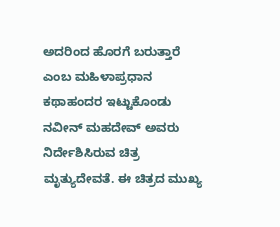ಅದರಿಂದ ಹೊರಗೆ ಬರುತ್ತಾರೆ ಎಂಬ ಮಹಿಳಾಪ್ರಧಾನ ಕಥಾಹಂದರ ಇಟ್ಟುಕೊಂಡು ನವೀನ್ ಮಹದೇವ್ ಅವರು ನಿರ್ದೇಶಿಸಿರುವ ಚಿತ್ರ ಮೃತ್ಯುದೇವತೆ. ಈ ಚಿತ್ರದ ಮುಖ್ಯ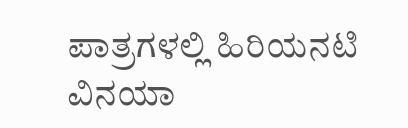ಪಾತ್ರಗಳಲ್ಲಿ ಹಿರಿಯನಟಿ ವಿನಯಾ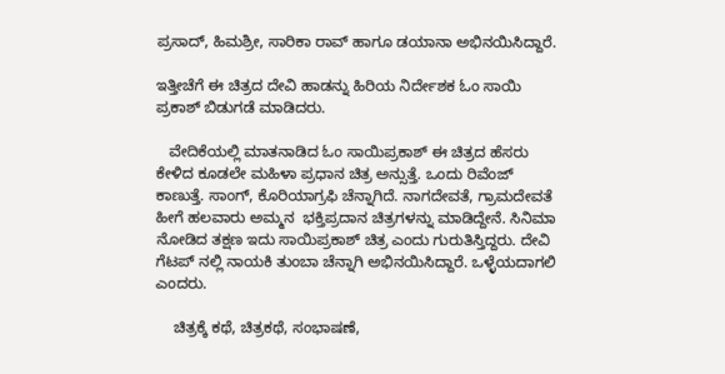ಪ್ರಸಾದ್, ಹಿಮಶ್ರೀ, ಸಾರಿಕಾ ರಾವ್ ಹಾಗೂ ಡಯಾನಾ ಅಭಿನಯಿಸಿದ್ದಾರೆ.

ಇತ್ತೀಚೆಗೆ ಈ ಚಿತ್ರದ ದೇವಿ ಹಾಡನ್ನು ಹಿರಿಯ ನಿರ್ದೇಶಕ ಓಂ ಸಾಯಿ ಪ್ರಕಾಶ್ ಬಿಡುಗಡೆ ಮಾಡಿದರು.

   ವೇದಿಕೆಯಲ್ಲಿ ಮಾತನಾಡಿದ ಓಂ ಸಾಯಿಪ್ರಕಾಶ್ ಈ ಚಿತ್ರದ ಹೆಸರು ಕೇಳಿದ ಕೂಡಲೇ ಮಹಿಳಾ ಪ್ರಧಾನ ಚಿತ್ರ ಅನ್ಸುತ್ತೆ. ಒಂದು ರಿವೆಂಜ್ ಕಾಣುತ್ತೆ. ಸಾಂಗ್, ಕೊರಿಯಾಗ್ರಫಿ ಚೆನ್ನಾಗಿದೆ. ನಾಗದೇವತೆ, ಗ್ರಾಮದೇವತೆ ಹೀಗೆ ಹಲವಾರು ಅಮ್ಮನ  ಭಕ್ತಿಪ್ರದಾನ ಚಿತ್ರಗಳನ್ನು ಮಾಡಿದ್ದೇನೆ. ಸಿನಿಮಾ ನೋಡಿದ ತಕ್ಷಣ ಇದು ಸಾಯಿಪ್ರಕಾಶ್ ಚಿತ್ರ ಎಂದು ಗುರುತಿಸ್ತಿದ್ದರು. ದೇವಿ ಗೆಟಪ್ ನಲ್ಲಿ ನಾಯಕಿ ತುಂಬಾ ಚೆನ್ನಾಗಿ ಅಭಿನಯಿಸಿದ್ದಾರೆ. ಒಳ್ಳೆಯದಾಗಲಿ ಎಂದರು.

    ಚಿತ್ರಕ್ಕೆ ಕಥೆ, ಚಿತ್ರಕಥೆ, ಸಂಭಾಷಣೆ,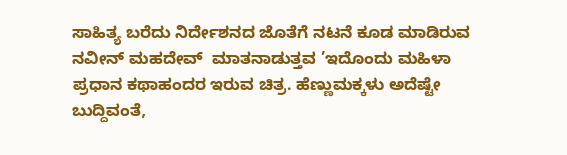ಸಾಹಿತ್ಯ ಬರೆದು ನಿರ್ದೇಶನದ ಜೊತೆಗೆ ನಟನೆ ಕೂಡ ಮಾಡಿರುವ ನವೀನ್ ಮಹದೇವ್  ಮಾತನಾಡುತ್ತವ ’ಇದೊಂದು ಮಹಿಳಾ ಪ್ರಧಾನ ಕಥಾಹಂದರ ಇರುವ ಚಿತ್ರ. ಹೆಣ್ಣುಮಕ್ಕಳು ಅದೆಷ್ಟೇ  ಬುದ್ದಿವಂತೆ,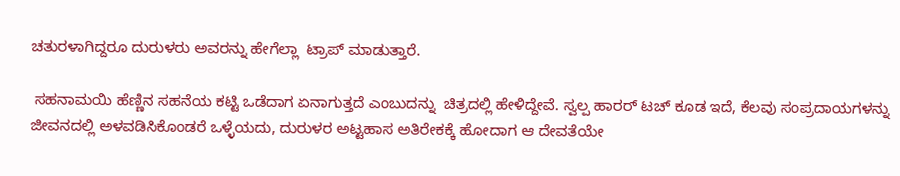ಚತುರಳಾಗಿದ್ದರೂ ದುರುಳರು ಅವರನ್ನು ಹೇಗೆಲ್ಲಾ  ಟ್ರಾಪ್ ಮಾಡುತ್ತಾರೆ.

 ಸಹನಾಮಯಿ ಹೆಣ್ಣಿನ ಸಹನೆಯ ಕಟ್ಟಿ ಒಡೆದಾಗ ಏನಾಗುತ್ತದೆ ಎಂಬುದನ್ನು  ಚಿತ್ರದಲ್ಲಿ ಹೇಳಿದ್ದೇವೆ. ಸ್ವಲ್ಪ ಹಾರರ್ ಟಚ್ ಕೂಡ ಇದೆ, ಕೆಲವು ಸಂಪ್ರದಾಯಗಳನ್ನು ಜೀವನದಲ್ಲಿ ಅಳವಡಿಸಿಕೊಂಡರೆ ಒಳ್ಳೆಯದು, ದುರುಳರ ಅಟ್ಟಹಾಸ ಅತಿರೇಕಕ್ಕೆ ಹೋದಾಗ ಆ ದೇವತೆಯೇ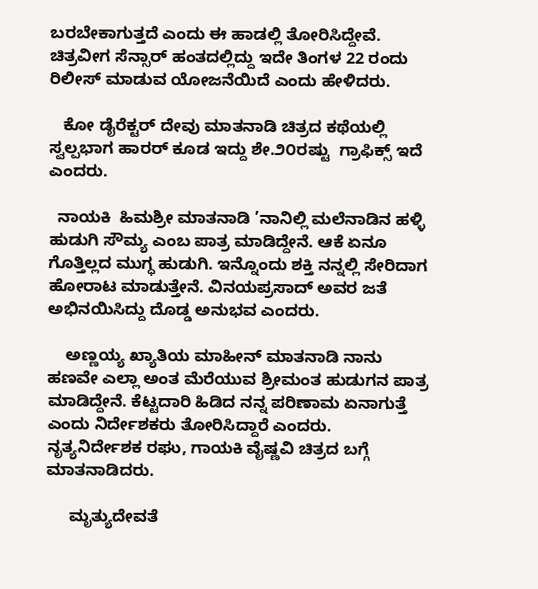ಬರಬೇಕಾಗುತ್ತದೆ ಎಂದು ಈ ಹಾಡಲ್ಲಿ ತೋರಿಸಿದ್ದೇವೆ‌. ಚಿತ್ರವೀಗ ಸೆನ್ಸಾರ್ ಹಂತದಲ್ಲಿದ್ದು ಇದೇ ತಿಂಗಳ 22 ರಂದು  ರಿಲೀಸ್ ಮಾಡುವ ಯೋಜನೆಯಿದೆ ಎಂದು ಹೇಳಿದರು.

   ಕೋ ಡೈರೆಕ್ಟರ್ ದೇವು ಮಾತನಾಡಿ ಚಿತ್ರದ ಕಥೆಯಲ್ಲಿ ಸ್ವಲ್ಪಭಾಗ ಹಾರರ್ ಕೂಡ ಇದ್ದು ಶೇ.೨೦ರಷ್ಟು  ಗ್ರಾಫಿಕ್ಸ್ ಇದೆ ಎಂದರು.

  ನಾಯಕಿ  ಹಿಮಶ್ರೀ ಮಾತನಾಡಿ ’ನಾನಿಲ್ಲಿ ಮಲೆನಾಡಿನ ಹಳ್ಳಿ ಹುಡುಗಿ ಸೌಮ್ಯ ಎಂಬ ಪಾತ್ರ ಮಾಡಿದ್ದೇನೆ. ಆಕೆ ಏನೂ ಗೊತ್ತಿಲ್ಲದ ಮುಗ್ಧ ಹುಡುಗಿ. ಇನ್ನೊಂದು ಶಕ್ತಿ ನನ್ನಲ್ಲಿ ಸೇರಿದಾಗ ಹೋರಾಟ ಮಾಡುತ್ತೇನೆ. ವಿನಯಪ್ರಸಾದ್ ಅವರ ಜತೆ ಅಭಿನಯಿಸಿದ್ದು ದೊಡ್ಡ ಅನುಭವ ಎಂದರು.

    ಅಣ್ಣಯ್ಯ ಖ್ಯಾತಿಯ ಮಾಹೀನ್ ಮಾತನಾಡಿ ನಾನು ಹಣವೇ ಎಲ್ಲಾ ಅಂತ ಮೆರೆಯುವ ಶ್ರೀಮಂತ ಹುಡುಗನ ಪಾತ್ರ ಮಾಡಿದ್ದೇನೆ. ಕೆಟ್ಟದಾರಿ ಹಿಡಿದ ನನ್ನ ಪರಿಣಾಮ ಏನಾಗುತ್ತೆ ಎಂದು ನಿರ್ದೇಶಕರು ತೋರಿಸಿದ್ದಾರೆ ಎಂದರು. ನೃತ್ಯನಿರ್ದೇಶಕ ರಘು, ಗಾಯಕಿ ವೈಷ್ಣವಿ ಚಿತ್ರದ ಬಗ್ಗೆ ಮಾತನಾಡಿದರು.

     ಮೃತ್ಯುದೇವತೆ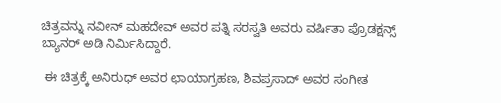ಚಿತ್ರವನ್ನು ನವೀನ್‍ ಮಹದೇವ್‍ ಅವರ ಪತ್ನಿ ಸರಸ್ವತಿ ಅವರು ವರ್ಷಿತಾ ಪ್ರೊಡಕ್ಷನ್ಸ್ ಬ್ಯಾನರ್ ಅಡಿ ನಿರ್ಮಿಸಿದ್ದಾರೆ.

 ಈ ಚಿತ್ರಕ್ಕೆ ಅನಿರುಧ್ ಅವರ ಛಾಯಾಗ್ರಹಣ, ಶಿವಪ್ರಸಾದ್ ಅವರ ಸಂಗೀತ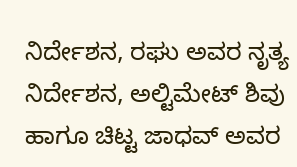ನಿರ್ದೇಶನ, ರಘು ಅವರ ನೃತ್ಯ ನಿರ್ದೇಶನ, ಅಲ್ಟಿಮೇಟ್‍ ಶಿವು ಹಾಗೂ ಚಿಟ್ಟ ಜಾಧವ್‍ ಅವರ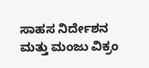ಸಾಹಸ ನಿರ್ದೇಶನ ಮತ್ತು ಮಂಜು ವಿಕ್ರಂ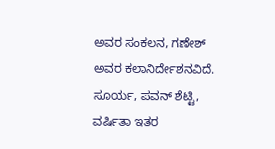ಅವರ ಸಂಕಲನ, ಗಣೇಶ್ ಅವರ ಕಲಾನಿರ್ದೇಶನವಿದೆ. ಸೂರ್ಯ, ಪವನ್ ಶೆಟ್ಟಿ, ವರ್ಷಿತಾ ಇತರ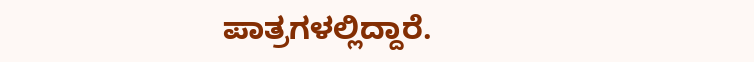ಪಾತ್ರಗಳಲ್ಲಿದ್ದಾರೆ.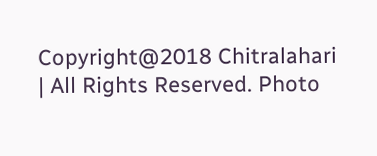Copyright@2018 Chitralahari | All Rights Reserved. Photo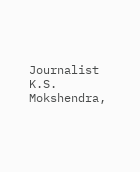Journalist K.S. Mokshendra,